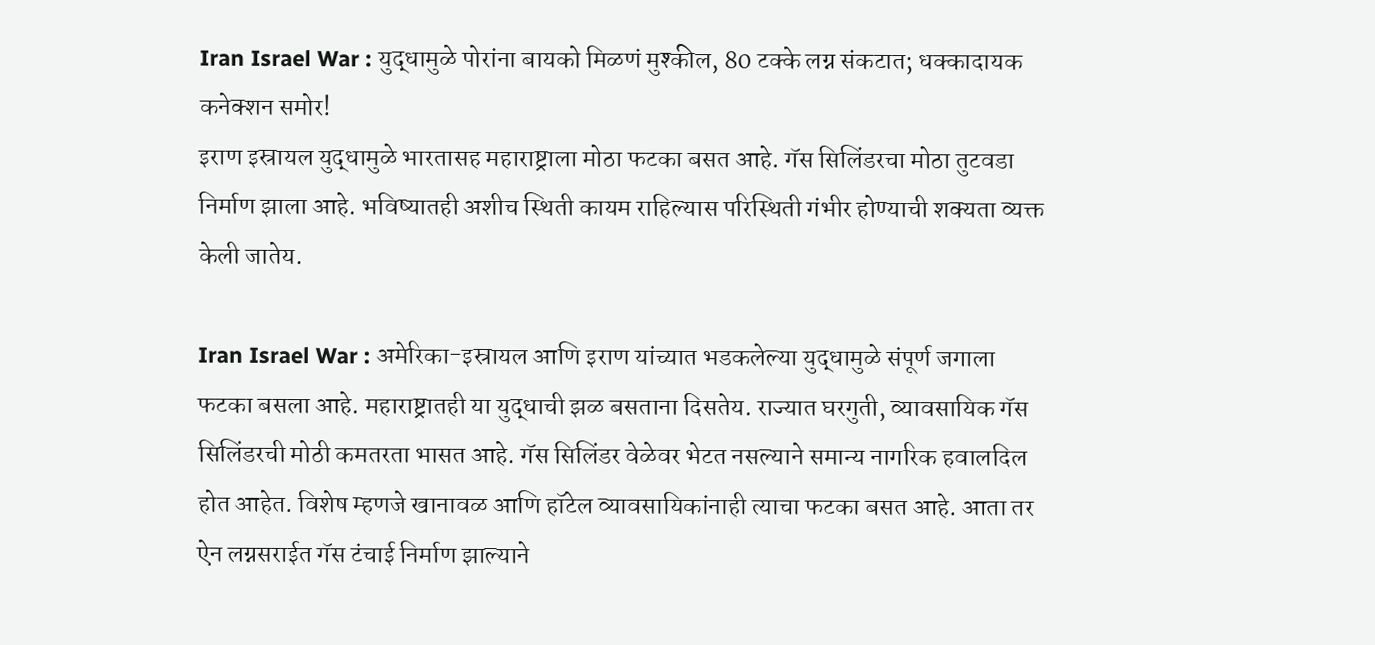Iran Israel War : युद्धामुळे पोरांना बायको मिळणं मुश्कील, 80 टक्के लग्न संकटात; धक्कादायक कनेक्शन समोर!
इराण इस्रायल युद्धामुळे भारतासह महाराष्ट्राला मोठा फटका बसत आहे. गॅस सिलिंडरचा मोठा तुटवडा निर्माण झाला आहे. भविष्यातही अशीच स्थिती कायम राहिल्यास परिस्थिती गंभीर होण्याची शक्यता व्यक्त केली जातेय.

Iran Israel War : अमेरिका-इस्रायल आणि इराण यांच्यात भडकलेल्या युद्धामुळे संपूर्ण जगाला फटका बसला आहे. महाराष्ट्रातही या युद्धाची झळ बसताना दिसतेय. राज्यात घरगुती, व्यावसायिक गॅस सिलिंडरची मोठी कमतरता भासत आहे. गॅस सिलिंडर वेळेवर भेटत नसल्याने समान्य नागरिक हवालदिल होत आहेत. विशेष म्हणजे खानावळ आणि हॉटेल व्यावसायिकांनाही त्याचा फटका बसत आहे. आता तर ऐन लग्नसराईत गॅस टंचाई निर्माण झाल्याने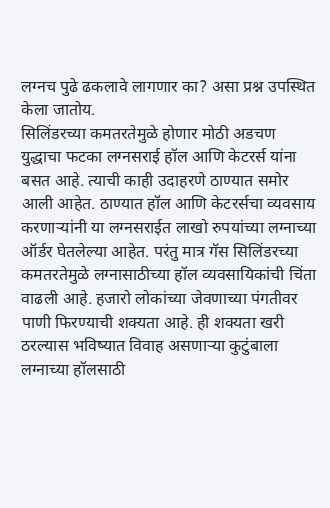लग्नच पुढे ढकलावे लागणार का? असा प्रश्न उपस्थित केला जातोय.
सिलिंडरच्या कमतरतेमुळे होणार मोठी अडचण
युद्धाचा फटका लग्नसराई हॉल आणि केटरर्स यांना बसत आहे. त्याची काही उदाहरणे ठाण्यात समोर आली आहेत. ठाण्यात हॉल आणि केटरर्सचा व्यवसाय करणाऱ्यांनी या लग्नसराईत लाखो रुपयांच्या लग्नाच्या ऑर्डर घेतलेल्या आहेत. परंतु मात्र गॅस सिलिंडरच्या कमतरतेमुळे लग्नासाठीच्या हॉल व्यवसायिकांची चिंता वाढली आहे. हजारो लोकांच्या जेवणाच्या पंगतीवर पाणी फिरण्याची शक्यता आहे. ही शक्यता खरी ठरल्यास भविष्यात विवाह असणाऱ्या कुटुंबाला लग्नाच्या हॉलसाठी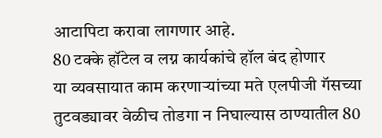आटापिटा करावा लागणार आहे.
80 टक्के हॉटेल व लग्न कार्यकांचे हॉल बंद होणार
या व्यवसायात काम करणाऱ्यांच्या मते एलपीजी गॅसच्या तुटवड्यावर वेळीच तोडगा न निघाल्यास ठाण्यातील 80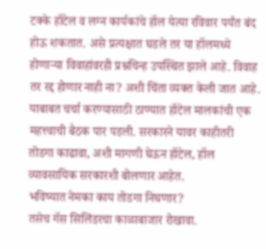टक्के हॉटेल व लग्न कार्यकांचे हॉल येत्या रविवार पर्यंत बंद होऊ शकतात. असे प्रत्यक्षात घडले तर या हॉलमध्ये होणाऱ्या विवाहांवरही प्रश्नचिन्ह उपस्थित झाले आहे. विवाह तर रद्द होणार नाही ना? अशी चिंता व्यक्त केली जात आहे. याबाबत चर्चा करण्यासाठी ठाण्यात हॉटेल मालकांची एक महत्त्वाची बैठक पार पडली. सरकारने यावर काहीतरी तोडगा काढावा, अशी मागणी घेऊन हॉटेल, हॉल व्यावसायिक सरकारशी बोलणार आहेत.
भविष्यात नेमका काय तोडगा निघणार?
तसेच गॅस सिलिंडरचा काळाबाजार रोखावा.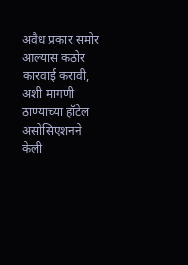अवैध प्रकार समोर आल्यास कठोर कारवाई करावी, अशी मागणी ठाण्याच्या हॉटेल असोसिएशनने केली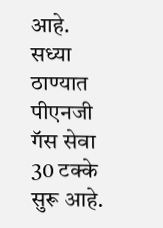आहे. सध्या ठाण्यात पीएनजी गॅस सेवा 30 टक्के सुरू आहे.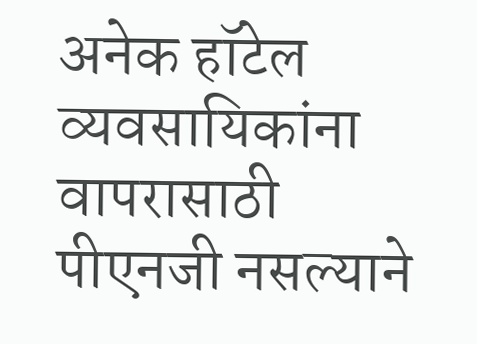अनेक हॉटेल व्यवसायिकांना वापरासाठी पीएनजी नसल्याने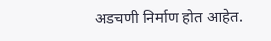अडचणी निर्माण होत आहेत.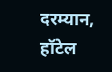दरम्यान, हॉटेल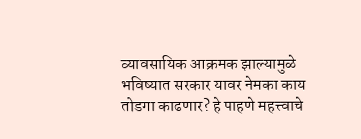व्यावसायिक आक्रमक झाल्यामुळे भविष्यात सरकार यावर नेमका काय तोडगा काढणार? हे पाहणे महत्त्वाचे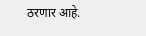ठरणार आहे.